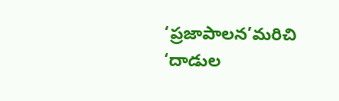‘ప్రజాపాలన’మరిచి ‘దాడుల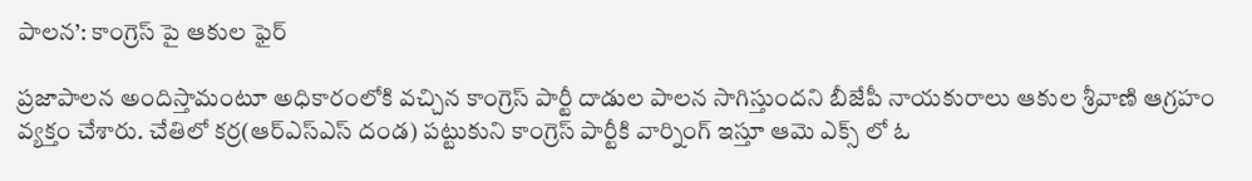పాలన’: కాంగ్రెస్ పై ఆకుల ఫైర్

ప్రజాపాలన అందిస్తామంటూ అధికారంలోకి వచ్చిన కాంగ్రెస్ పార్టీ దాడుల పాలన సాగిస్తుందని బీజేపీ నాయకురాలు ఆకుల శ్రీవాణి ఆగ్రహం వ్యక్తం చేశారు. చేతిలో కర్ర(ఆర్ఎస్ఎస్ దండ) పట్టుకుని కాంగ్రెస్ పార్టీకి వార్నింగ్ ఇస్తూ ఆమె ఎక్స్ లో ఓ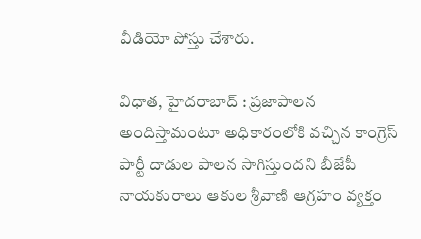వీడియో పోస్తు చేశారు.

విధాత, హైదరాబాద్ : ప్రజాపాలన అందిస్తామంటూ అధికారంలోకి వచ్చిన కాంగ్రెస్ పార్టీ దాడుల పాలన సాగిస్తుందని బీజేపీ నాయకురాలు ఆకుల శ్రీవాణి ఆగ్రహం వ్యక్తం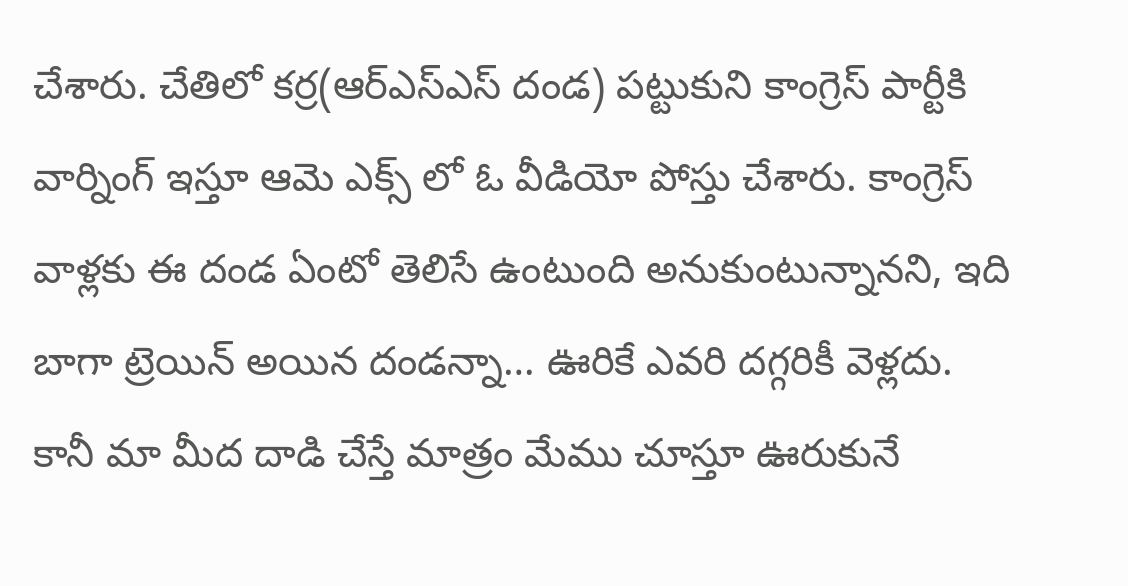చేశారు. చేతిలో కర్ర(ఆర్ఎస్ఎస్ దండ) పట్టుకుని కాంగ్రెస్ పార్టీకి వార్నింగ్ ఇస్తూ ఆమె ఎక్స్ లో ఓ వీడియో పోస్తు చేశారు. కాంగ్రెస్ వాళ్లకు ఈ దండ ఏంటో తెలిసే ఉంటుంది అనుకుంటున్నానని, ఇది బాగా ట్రెయిన్ అయిన దండన్నా… ఊరికే ఎవరి దగ్గరికీ వెళ్లదు. కానీ మా మీద దాడి చేస్తే మాత్రం మేము చూస్తూ ఊరుకునే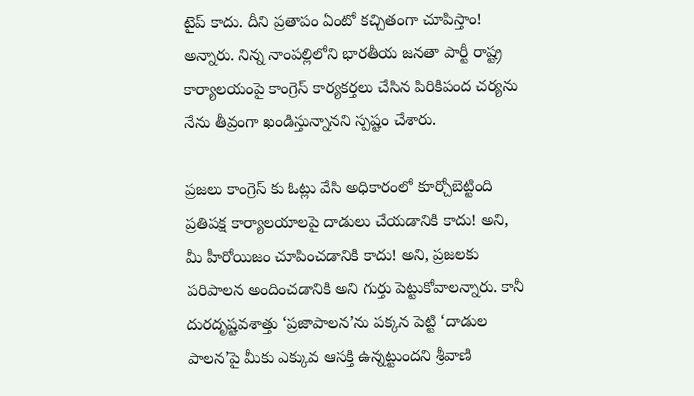టైప్ కాదు. దీని ప్రతాపం ఏంటో కచ్చితంగా చూపిస్తాం! అన్నారు. నిన్న నాంపల్లిలోని భారతీయ జనతా పార్టీ రాష్ట్ర కార్యాలయంపై కాంగ్రెస్ కార్యకర్తలు చేసిన పిరికిపంద చర్యను నేను తీవ్రంగా ఖండిస్తున్నానని స్పష్టం చేశారు.

ప్రజలు కాంగ్రెస్ కు ఓట్లు వేసి అధికారంలో కూర్చోబెట్టింది ప్రతిపక్ష కార్యాలయాలపై దాడులు చేయడానికి కాదు! అని, మీ హీరోయిజం చూపించడానికి కాదు! అని, ప్రజలకు పరిపాలన అందించడానికి అని గుర్తు పెట్టుకోవాలన్నారు. కానీ దురదృష్టవశాత్తు ‘ప్రజాపాలన’ను పక్కన పెట్టి ‘దాడుల పాలన’పై మీకు ఎక్కువ ఆసక్తి ఉన్నట్టుందని శ్రీవాణి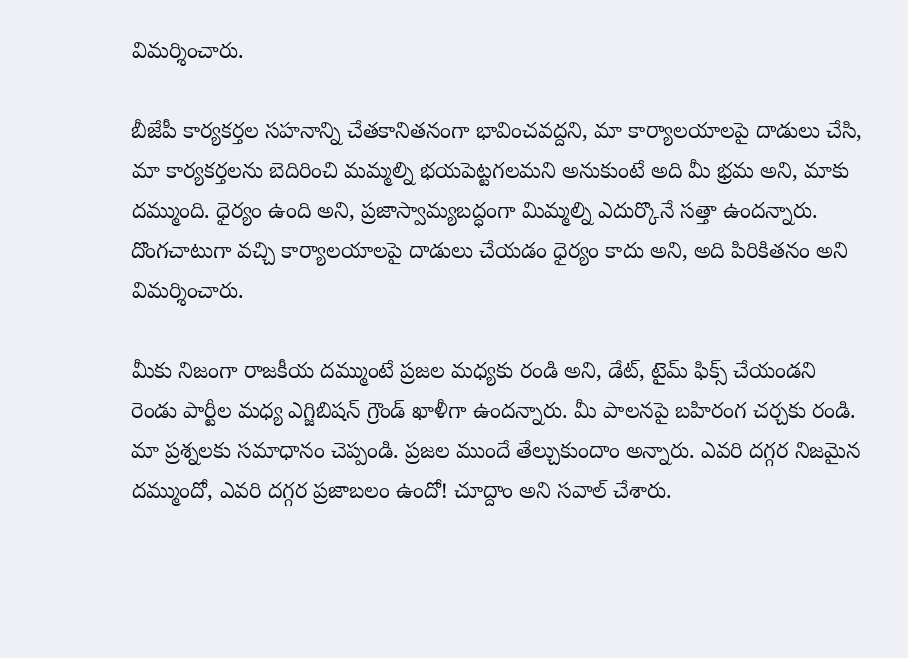విమర్శించారు.

బీజేపీ కార్యకర్తల సహనాన్ని చేతకానితనంగా భావించవద్దని, మా కార్యాలయాలపై దాడులు చేసి, మా కార్యకర్తలను బెదిరించి మమ్మల్ని భయపెట్టగలమని అనుకుంటే అది మీ భ్రమ అని, మాకు దమ్ముంది. ధైర్యం ఉంది అని, ప్రజాస్వామ్యబద్ధంగా మిమ్మల్ని ఎదుర్కొనే సత్తా ఉందన్నారు. దొంగచాటుగా వచ్చి కార్యాలయాలపై దాడులు చేయడం ధైర్యం కాదు అని, అది పిరికితనం అని విమర్శించారు.

మీకు నిజంగా రాజకీయ దమ్ముంటే ప్రజల మధ్యకు రండి అని, డేట్, టైమ్ ఫిక్స్ చేయండని రెండు పార్టీల మధ్య ఎగ్జిబిషన్ గ్రౌండ్ ఖాళీగా ఉందన్నారు. మీ పాలనపై బహిరంగ చర్చకు రండి. మా ప్రశ్నలకు సమాధానం చెప్పండి. ప్రజల ముందే తేల్చుకుందాం అన్నారు. ఎవరి దగ్గర నిజమైన దమ్ముందో, ఎవరి దగ్గర ప్రజాబలం ఉందో! చూద్దాం అని సవాల్ చేశారు.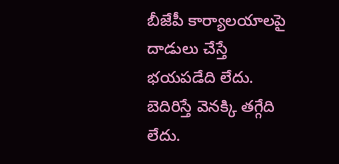బీజేపీ కార్యాలయాలపై దాడులు చేస్తే భయపడేది లేదు. బెదిరిస్తే వెనక్కి తగ్గేది లేదు.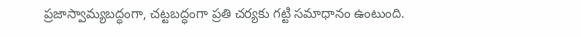ప్రజాస్వామ్యబద్ధంగా, చట్టబద్ధంగా ప్రతి చర్యకు గట్టి సమాధానం ఉంటుంది.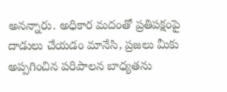అనన్నారు. అధికార మదంతో ప్రతిపక్షంపై దాడులు చేయడం మానేసి, ప్రజలు మీకు అప్పగించిన పరిపాలన బాధ్యతను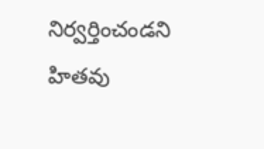నిర్వర్తించండని హితవు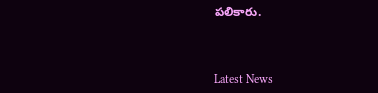పలికారు.



Latest News